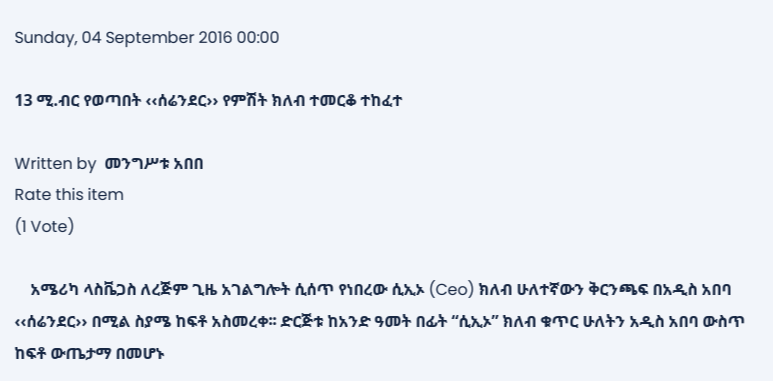Sunday, 04 September 2016 00:00

13 ሚ.ብር የወጣበት ‹‹ሰሬንደር›› የምሽት ክለብ ተመርቆ ተከፈተ

Written by  መንግሥቱ አበበ
Rate this item
(1 Vote)

    አሜሪካ ላስቬጋስ ለረጅም ጊዜ አገልግሎት ሲሰጥ የነበረው ሲኢኦ (Ceo) ክለብ ሁለተኛውን ቅርንጫፍ በአዲስ አበባ ‹‹ሰሬንደር›› በሚል ስያሜ ከፍቶ አስመረቀ፡፡ ድርጅቱ ከአንድ ዓመት በፊት “ሲኢኦ” ክለብ ቁጥር ሁለትን አዲስ አበባ ውስጥ ከፍቶ ውጤታማ በመሆኑ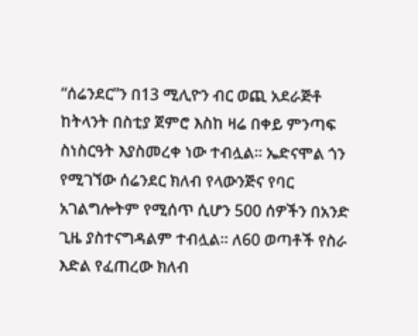“ሰሬንደር”ን በ13 ሚሊዮን ብር ወጪ አደራጅቶ ከትላንት በስቲያ ጀምሮ እስከ ዛሬ በቀይ ምንጣፍ ስነስርዓት እያስመረቀ ነው ተብሏል፡፡ ኤድናሞል ጎን የሚገኘው ሰሬንደር ክለብ የላውንጅና የባር አገልግሎትም የሚሰጥ ሲሆን 500 ሰዎችን በአንድ ጊዜ ያስተናግዳልም ተብሏል፡፡ ለ60 ወጣቶች የስራ እድል የፈጠረው ክለብ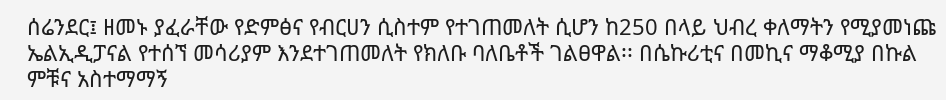ሰሬንደር፤ ዘመኑ ያፈራቸው የድምፅና የብርሀን ሲስተም የተገጠመለት ሲሆን ከ250 በላይ ህብረ ቀለማትን የሚያመነጩ ኤልኢዲፓናል የተሰኘ መሳሪያም እንደተገጠመለት የክለቡ ባለቤቶች ገልፀዋል፡፡ በሴኩሪቲና በመኪና ማቆሚያ በኩል ምቹና አስተማማኝ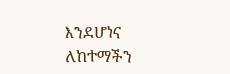እንደሆነና ለከተማችን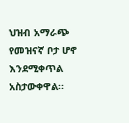ህዝብ አማራጭ የመዝናኛ ቦታ ሆኖ እንደሚቀጥል አስታውቀዋል፡፡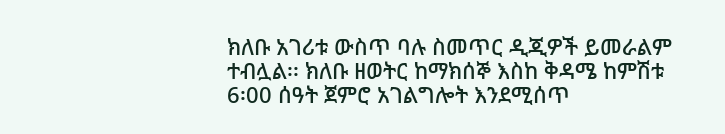ክለቡ አገሪቱ ውስጥ ባሉ ስመጥር ዲጂዎች ይመራልም ተብሏል፡፡ ክለቡ ዘወትር ከማክሰኞ እስከ ቅዳሜ ከምሽቱ 6፡00 ሰዓት ጀምሮ አገልግሎት እንደሚሰጥ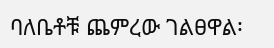ባለቤቶቹ ጨምረው ገልፀዋል፡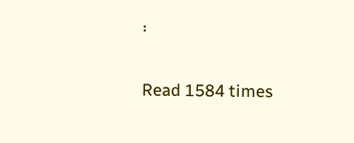፡

Read 1584 times